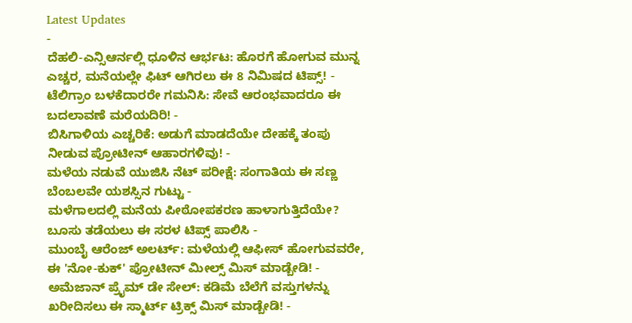Latest Updates
-
ದೆಹಲಿ-ಎನ್ಸಿಆರ್ನಲ್ಲಿ ಧೂಳಿನ ಆರ್ಭಟ: ಹೊರಗೆ ಹೋಗುವ ಮುನ್ನ ಎಚ್ಚರ, ಮನೆಯಲ್ಲೇ ಫಿಟ್ ಆಗಿರಲು ಈ 8 ನಿಮಿಷದ ಟಿಪ್ಸ್! -
ಟೆಲಿಗ್ರಾಂ ಬಳಕೆದಾರರೇ ಗಮನಿಸಿ: ಸೇವೆ ಆರಂಭವಾದರೂ ಈ ಬದಲಾವಣೆ ಮರೆಯದಿರಿ! -
ಬಿಸಿಗಾಳಿಯ ಎಚ್ಚರಿಕೆ: ಅಡುಗೆ ಮಾಡದೆಯೇ ದೇಹಕ್ಕೆ ತಂಪು ನೀಡುವ ಪ್ರೋಟೀನ್ ಆಹಾರಗಳಿವು! -
ಮಳೆಯ ನಡುವೆ ಯುಜಿಸಿ ನೆಟ್ ಪರೀಕ್ಷೆ: ಸಂಗಾತಿಯ ಈ ಸಣ್ಣ ಬೆಂಬಲವೇ ಯಶಸ್ಸಿನ ಗುಟ್ಟು -
ಮಳೆಗಾಲದಲ್ಲಿ ಮನೆಯ ಪೀಠೋಪಕರಣ ಹಾಳಾಗುತ್ತಿದೆಯೇ? ಬೂಸು ತಡೆಯಲು ಈ ಸರಳ ಟಿಪ್ಸ್ ಪಾಲಿಸಿ -
ಮುಂಬೈ ಆರೆಂಜ್ ಅಲರ್ಟ್: ಮಳೆಯಲ್ಲಿ ಆಫೀಸ್ ಹೋಗುವವರೇ, ಈ 'ನೋ-ಕುಕ್' ಪ್ರೋಟೀನ್ ಮೀಲ್ಸ್ ಮಿಸ್ ಮಾಡ್ಬೇಡಿ! -
ಅಮೆಜಾನ್ ಪ್ರೈಮ್ ಡೇ ಸೇಲ್: ಕಡಿಮೆ ಬೆಲೆಗೆ ವಸ್ತುಗಳನ್ನು ಖರೀದಿಸಲು ಈ ಸ್ಮಾರ್ಟ್ ಟ್ರಿಕ್ಸ್ ಮಿಸ್ ಮಾಡ್ಬೇಡಿ! -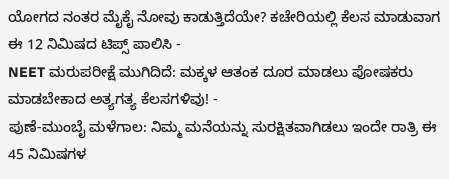ಯೋಗದ ನಂತರ ಮೈಕೈ ನೋವು ಕಾಡುತ್ತಿದೆಯೇ? ಕಚೇರಿಯಲ್ಲಿ ಕೆಲಸ ಮಾಡುವಾಗ ಈ 12 ನಿಮಿಷದ ಟಿಪ್ಸ್ ಪಾಲಿಸಿ -
NEET ಮರುಪರೀಕ್ಷೆ ಮುಗಿದಿದೆ: ಮಕ್ಕಳ ಆತಂಕ ದೂರ ಮಾಡಲು ಪೋಷಕರು ಮಾಡಬೇಕಾದ ಅತ್ಯಗತ್ಯ ಕೆಲಸಗಳಿವು! -
ಪುಣೆ-ಮುಂಬೈ ಮಳೆಗಾಲ: ನಿಮ್ಮ ಮನೆಯನ್ನು ಸುರಕ್ಷಿತವಾಗಿಡಲು ಇಂದೇ ರಾತ್ರಿ ಈ 45 ನಿಮಿಷಗಳ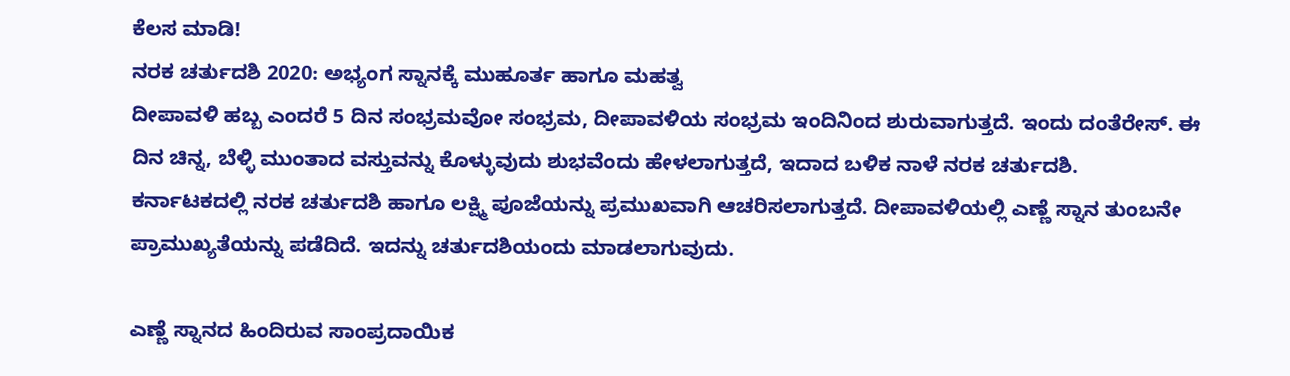ಕೆಲಸ ಮಾಡಿ!
ನರಕ ಚರ್ತುದಶಿ 2020: ಅಭ್ಯಂಗ ಸ್ನಾನಕ್ಕೆ ಮುಹೂರ್ತ ಹಾಗೂ ಮಹತ್ವ
ದೀಪಾವಳಿ ಹಬ್ಬ ಎಂದರೆ 5 ದಿನ ಸಂಭ್ರಮವೋ ಸಂಭ್ರಮ, ದೀಪಾವಳಿಯ ಸಂಭ್ರಮ ಇಂದಿನಿಂದ ಶುರುವಾಗುತ್ತದೆ. ಇಂದು ದಂತೆರೇಸ್. ಈ ದಿನ ಚಿನ್ನ, ಬೆಳ್ಳಿ ಮುಂತಾದ ವಸ್ತುವನ್ನು ಕೊಳ್ಳುವುದು ಶುಭವೆಂದು ಹೇಳಲಾಗುತ್ತದೆ, ಇದಾದ ಬಳಿಕ ನಾಳೆ ನರಕ ಚರ್ತುದಶಿ.
ಕರ್ನಾಟಕದಲ್ಲಿ ನರಕ ಚರ್ತುದಶಿ ಹಾಗೂ ಲಕ್ಷ್ಮಿ ಪೂಜೆಯನ್ನು ಪ್ರಮುಖವಾಗಿ ಆಚರಿಸಲಾಗುತ್ತದೆ. ದೀಪಾವಳಿಯಲ್ಲಿ ಎಣ್ಣೆ ಸ್ನಾನ ತುಂಬನೇ ಪ್ರಾಮುಖ್ಯತೆಯನ್ನು ಪಡೆದಿದೆ. ಇದನ್ನು ಚರ್ತುದಶಿಯಂದು ಮಾಡಲಾಗುವುದು.

ಎಣ್ಣೆ ಸ್ನಾನದ ಹಿಂದಿರುವ ಸಾಂಪ್ರದಾಯಿಕ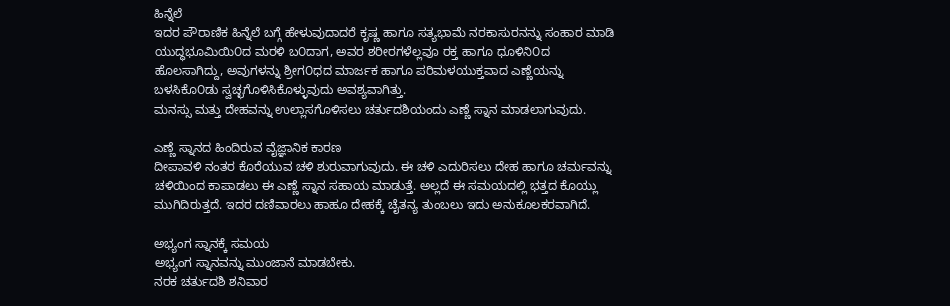ಹಿನ್ನೆಲೆ
ಇದರ ಪೌರಾಣಿಕ ಹಿನ್ನೆಲೆ ಬಗ್ಗೆ ಹೇಳುವುದಾದರೆ ಕೃಷ್ಣ ಹಾಗೂ ಸತ್ಯಭಾಮೆ ನರಕಾಸುರನನ್ನು ಸಂಹಾರ ಮಾಡಿ ಯುದ್ಧಭೂಮಿಯಿ೦ದ ಮರಳಿ ಬ೦ದಾಗ, ಅವರ ಶರೀರಗಳೆಲ್ಲವೂ ರಕ್ತ ಹಾಗೂ ಧೂಳಿನಿ೦ದ ಹೊಲಸಾಗಿದ್ದು, ಅವುಗಳನ್ನು ಶ್ರೀಗ೦ಧದ ಮಾರ್ಜಕ ಹಾಗೂ ಪರಿಮಳಯುಕ್ತವಾದ ಎಣ್ಣೆಯನ್ನು ಬಳಸಿಕೊ೦ಡು ಸ್ವಚ್ಛಗೊಳಿಸಿಕೊಳ್ಳುವುದು ಅವಶ್ಯವಾಗಿತ್ತು.
ಮನಸ್ಸು ಮತ್ತು ದೇಹವನ್ನು ಉಲ್ಲಾಸಗೊಳಿಸಲು ಚರ್ತುದಶಿಯಂದು ಎಣ್ಣೆ ಸ್ನಾನ ಮಾಡಲಾಗುವುದು.

ಎಣ್ಣೆ ಸ್ನಾನದ ಹಿಂದಿರುವ ವೈಜ್ಞಾನಿಕ ಕಾರಣ
ದೀಪಾವಳಿ ನಂತರ ಕೊರೆಯುವ ಚಳಿ ಶುರುವಾಗುವುದು. ಈ ಚಳಿ ಎದುರಿಸಲು ದೇಹ ಹಾಗೂ ಚರ್ಮವನ್ನು ಚಳಿಯಿಂದ ಕಾಪಾಡಲು ಈ ಎಣ್ಣೆ ಸ್ನಾನ ಸಹಾಯ ಮಾಡುತ್ತೆ. ಅಲ್ಲದೆ ಈ ಸಮಯದಲ್ಲಿ ಭತ್ತದ ಕೊಯ್ಲು ಮುಗಿದಿರುತ್ತದೆ. ಇದರ ದಣಿವಾರಲು ಹಾಹೂ ದೇಹಕ್ಕೆ ಚೈತನ್ಯ ತುಂಬಲು ಇದು ಅನುಕೂಲಕರವಾಗಿದೆ.

ಅಭ್ಯಂಗ ಸ್ನಾನಕ್ಕೆ ಸಮಯ
ಅಭ್ಯಂಗ ಸ್ನಾನವನ್ನು ಮುಂಜಾನೆ ಮಾಡಬೇಕು.
ನರಕ ಚರ್ತುದಶಿ ಶನಿವಾರ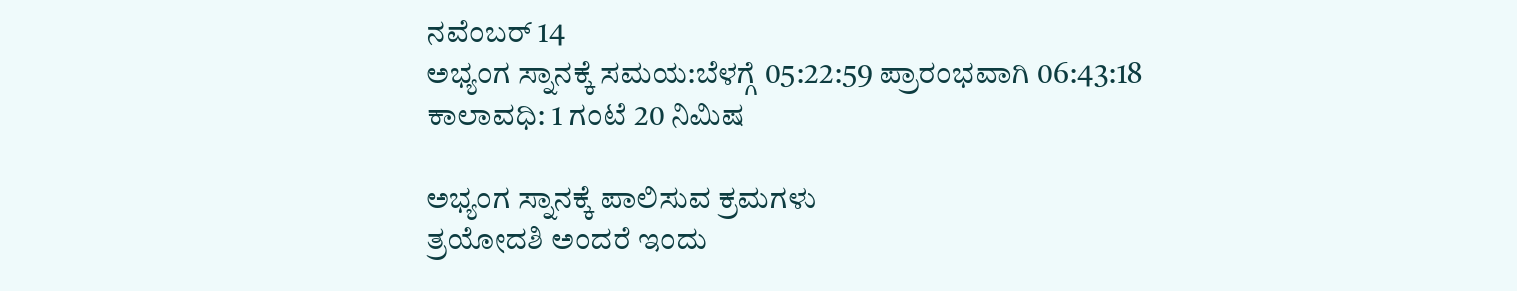ನವೆಂಬರ್ 14
ಅಭ್ಯಂಗ ಸ್ನಾನಕ್ಕೆ ಸಮಯ:ಬೆಳಗ್ಗೆ 05:22:59 ಪ್ರಾರಂಭವಾಗಿ 06:43:18
ಕಾಲಾವಧಿ: 1 ಗಂಟೆ 20 ನಿಮಿಷ

ಅಭ್ಯಂಗ ಸ್ನಾನಕ್ಕೆ ಪಾಲಿಸುವ ಕ್ರಮಗಳು
ತ್ರಯೋದಶಿ ಅಂದರೆ ಇಂದು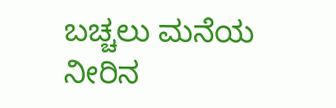ಬಚ್ಚಲು ಮನೆಯ ನೀರಿನ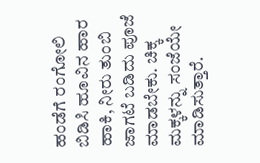ಹಂಡೆಗೆ ರಂಗೋಲಿ ಬಿಡಿಸಿ ಹೂವಿನ ಹಾರ ಹಾಕಿ, ನೀರು ತುಂಬಿ ಜಾಗಟೆ ಬಡಿದು ಪೂಜೆ ಮಾಡಬೇಕು. ಚಿಕ್ಕ ಮಕ್ಕಳನ್ನು ಸಂಜೆಯೇ ಮಾಡಿಸುತ್ತಾರೆ.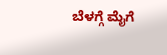ಬೆಳಗ್ಗೆ ಮೈಗೆ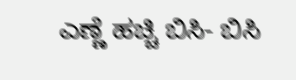ಎಣ್ಣೆ ಹಚ್ಚಿ ಬಿಸಿ- ಬಿಸಿ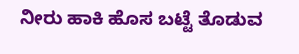ನೀರು ಹಾಕಿ ಹೊಸ ಬಟ್ಟೆ ತೊಡುವ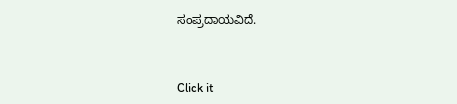ಸಂಪ್ರದಾಯವಿದೆ.



Click it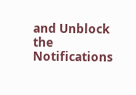and Unblock the Notifications